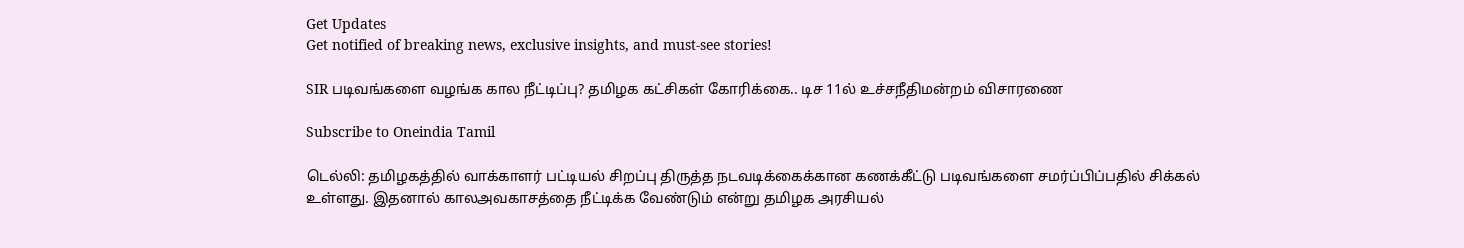Get Updates
Get notified of breaking news, exclusive insights, and must-see stories!

SIR படிவங்களை வழங்க கால நீட்டிப்பு? தமிழக கட்சிகள் கோரிக்கை.. டிச 11ல் உச்சநீதிமன்றம் விசாரணை

Subscribe to Oneindia Tamil

டெல்லி: தமிழகத்தில் வாக்காளர் பட்டியல் சிறப்பு திருத்த நடவடிக்கைக்கான கணக்கீட்டு படிவங்களை சமர்ப்பிப்பதில் சிக்கல் உள்ளது. இதனால் காலஅவகாசத்தை நீட்டிக்க வேண்டும் என்று தமிழக அரசியல்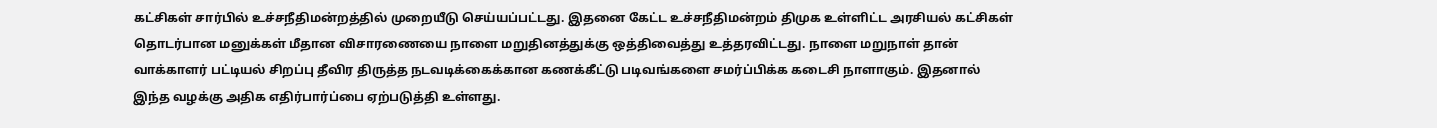கட்சிகள் சார்பில் உச்சநீதிமன்றத்தில் முறையீடு செய்யப்பட்டது. இதனை கேட்ட உச்சநீதிமன்றம் திமுக உள்ளிட்ட அரசியல் கட்சிகள் தொடர்பான மனுக்கள் மீதான விசாரணையை நாளை மறுதினத்துக்கு ஒத்திவைத்து உத்தரவிட்டது. நாளை மறுநாள் தான் வாக்காளர் பட்டியல் சிறப்பு தீவிர திருத்த நடவடிக்கைக்கான கணக்கீட்டு படிவங்களை சமர்ப்பிக்க கடைசி நாளாகும். இதனால் இந்த வழக்கு அதிக எதிர்பார்ப்பை ஏற்படுத்தி உள்ளது.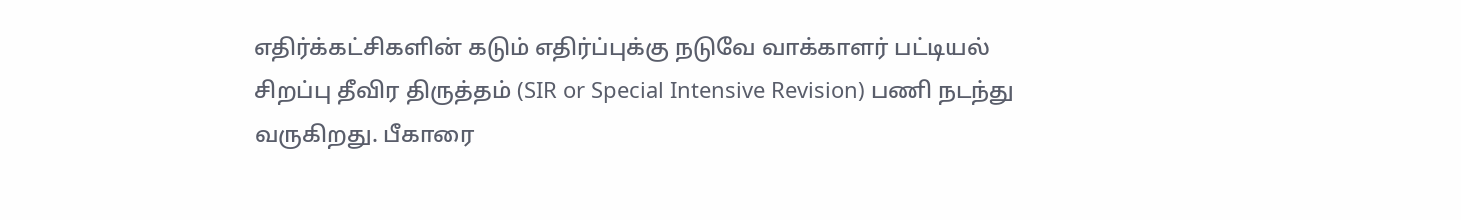எதிர்க்கட்சிகளின் கடும் எதிர்ப்புக்கு நடுவே வாக்காளர் பட்டியல் சிறப்பு தீவிர திருத்தம் (SIR or Special Intensive Revision) பணி நடந்து வருகிறது. பீகாரை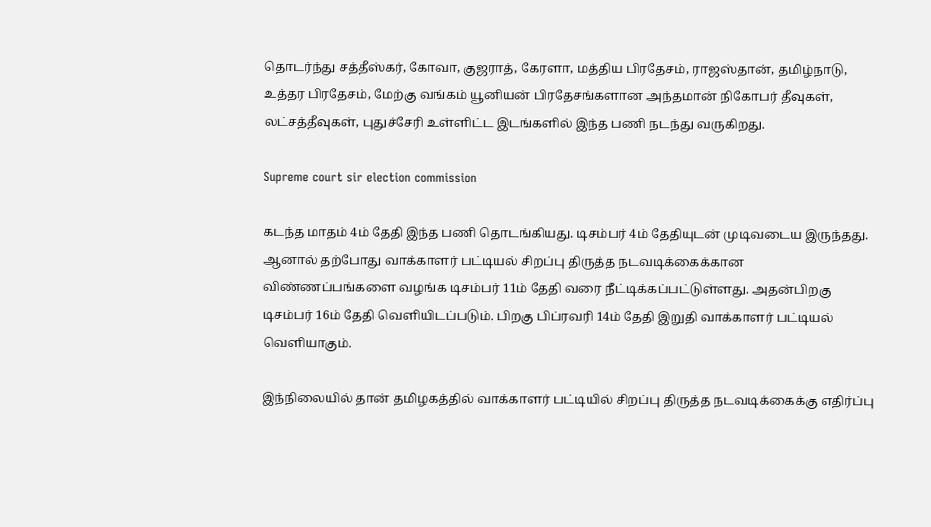தொடர்ந்து சத்தீஸ்கர், கோவா, குஜராத், கேரளா, மத்திய பிரதேசம், ராஜஸ்தான், தமிழ்நாடு, உத்தர பிரதேசம், மேற்கு வங்கம் யூனியன் பிரதேசங்களான அந்தமான் நிகோபர் தீவுகள், லட்சத்தீவுகள், புதுச்சேரி உள்ளிட்ட இடங்களில் இந்த பணி நடந்து வருகிறது.

Supreme court sir election commission

கடந்த மாதம் 4ம் தேதி இந்த பணி தொடங்கியது. டிசம்பர் 4ம் தேதியுடன் முடிவடைய இருந்தது. ஆனால் தற்போது வாக்காளர் பட்டியல் சிறப்பு திருத்த நடவடிக்கைக்கான விண்ணப்பங்களை வழங்க டிசம்பர் 11ம் தேதி வரை நீட்டிக்கப்பட்டுள்ளது. அதன்பிறகு டிசம்பர் 16ம் தேதி வெளியிடப்படும். பிறகு பிப்ரவரி 14ம் தேதி இறுதி வாக்காளர் பட்டியல் வெளியாகும்.

இந்நிலையில் தான் தமிழகத்தில் வாக்காளர் பட்டியில் சிறப்பு திருத்த நடவடிக்கைக்கு எதிர்ப்பு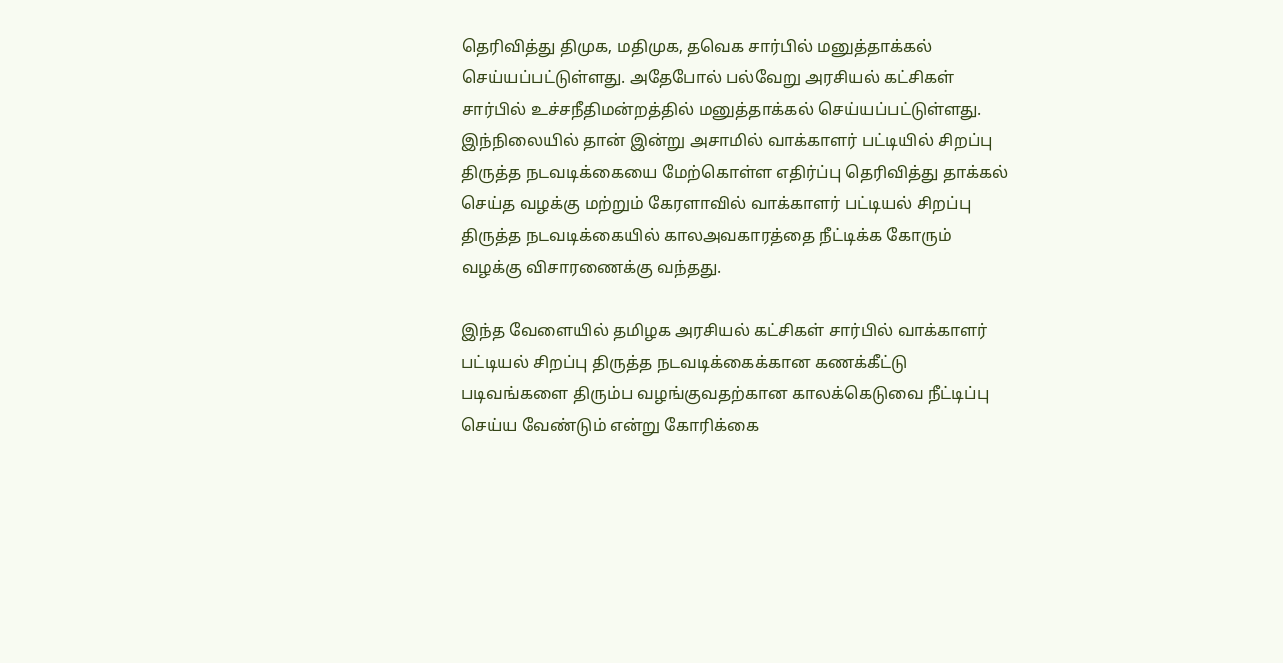தெரிவித்து திமுக, மதிமுக, தவெக சார்பில் மனுத்தாக்கல் செய்யப்பட்டுள்ளது. அதேபோல் பல்வேறு அரசியல் கட்சிகள் சார்பில் உச்சநீதிமன்றத்தில் மனுத்தாக்கல் செய்யப்பட்டுள்ளது. இந்நிலையில் தான் இன்று அசாமில் வாக்காளர் பட்டியில் சிறப்பு திருத்த நடவடிக்கையை மேற்கொள்ள எதிர்ப்பு தெரிவித்து தாக்கல் செய்த வழக்கு மற்றும் கேரளாவில் வாக்காளர் பட்டியல் சிறப்பு திருத்த நடவடிக்கையில் காலஅவகாரத்தை நீட்டிக்க கோரும் வழக்கு விசாரணைக்கு வந்தது.

இந்த வேளையில் தமிழக அரசியல் கட்சிகள் சார்பில் வாக்காளர் பட்டியல் சிறப்பு திருத்த நடவடிக்கைக்கான கணக்கீட்டு படிவங்களை திரும்ப வழங்குவதற்கான காலக்கெடுவை நீட்டிப்பு செய்ய வேண்டும் என்று கோரிக்கை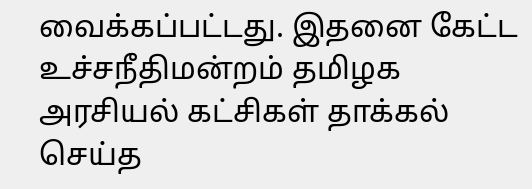வைக்கப்பட்டது. இதனை கேட்ட உச்சநீதிமன்றம் தமிழக அரசியல் கட்சிகள் தாக்கல் செய்த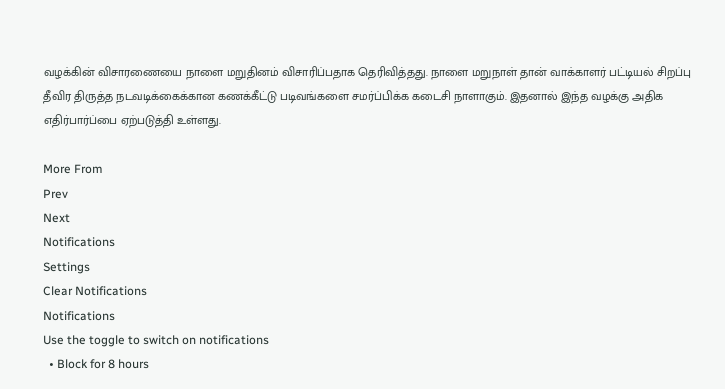வழக்கின் விசாரணையை நாளை மறுதினம் விசாரிப்பதாக தெரிவித்தது. நாளை மறுநாள் தான் வாக்காளர் பட்டியல் சிறப்பு தீவிர திருத்த நடவடிக்கைக்கான கணக்கீட்டு படிவங்களை சமர்ப்பிக்க கடைசி நாளாகும். இதனால் இந்த வழக்கு அதிக எதிர்பார்ப்பை ஏற்படுத்தி உள்ளது.

More From
Prev
Next
Notifications
Settings
Clear Notifications
Notifications
Use the toggle to switch on notifications
  • Block for 8 hours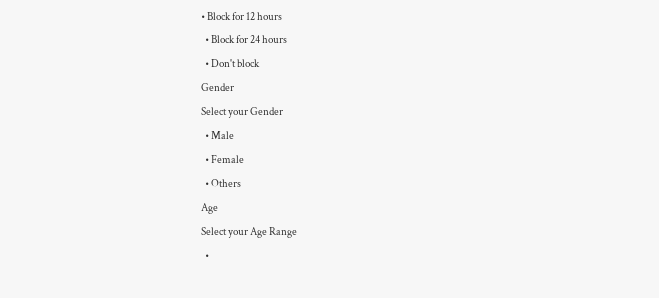• Block for 12 hours
  • Block for 24 hours
  • Don't block
Gender
Select your Gender
  • Male
  • Female
  • Others
Age
Select your Age Range
  •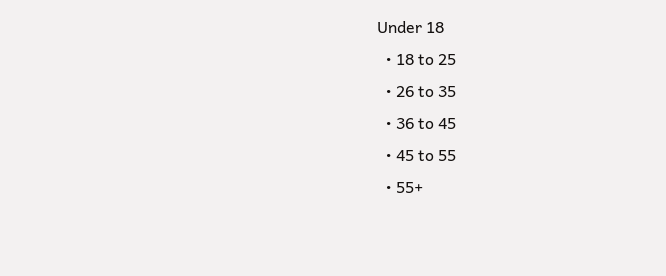Under 18
  • 18 to 25
  • 26 to 35
  • 36 to 45
  • 45 to 55
  • 55+